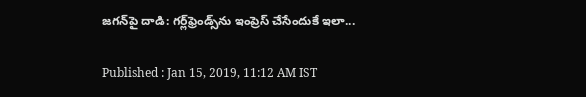జగన్‌పై దాడి: గర్ల్‌ఫ్రెండ్స్‌ను ఇంప్రెస్ చేసేందుకే ఇలా...

Published : Jan 15, 2019, 11:12 AM IST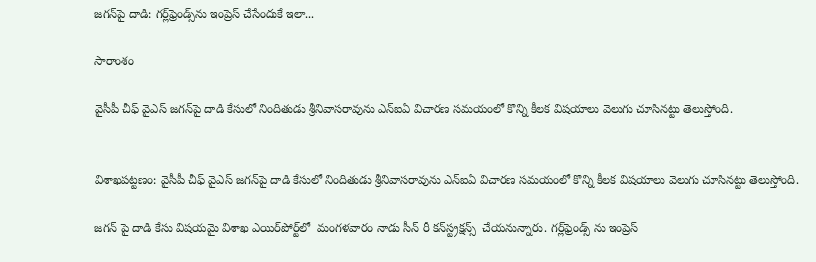జగన్‌పై దాడి: గర్ల్‌ఫ్రెండ్స్‌ను ఇంప్రెస్ చేసేందుకే ఇలా...

సారాంశం

వైసీపీ చీఫ్ వైఎస్ జగన్‌పై దాడి కేసులో నిందితుడు శ్రీనివాసరావును ఎన్ఐఏ విచారణ సమయంలో కొన్ని కీలక విషయాలు వెలుగు చూసినట్టు తెలుస్తోంది.


విశాఖపట్టణం: వైసీపీ చీఫ్ వైఎస్ జగన్‌పై దాడి కేసులో నిందితుడు శ్రీనివాసరావును ఎన్ఐఏ విచారణ సమయంలో కొన్ని కీలక విషయాలు వెలుగు చూసినట్టు తెలుస్తోంది.

జగన్ పై దాడి కేసు విషయమై విశాఖ ఎయిర్‌పోర్ట్‌లో  మంగళవారం నాడు సీన్ రీ కన్‌స్ట్రక్షన్స్  చేయనున్నారు. గర్ల్‌ఫ్రెండ్స్ ను ఇంప్రెస్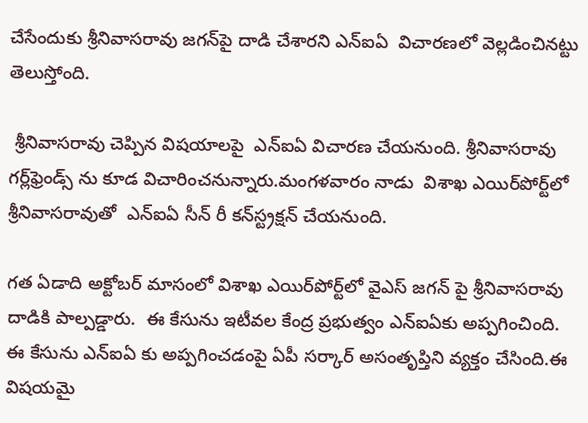చేసేందుకు శ్రీనివాసరావు జగన్‌పై దాడి చేశారని ఎన్ఐఏ  విచారణలో వెల్లడించినట్టు  తెలుస్తోంది.

 శ్రీనివాసరావు చెప్పిన విషయాలపై  ఎన్ఐఏ విచారణ చేయనుంది. శ్రీనివాసరావు గర్ల్‌ఫ్రెండ్స్ ను కూడ విచారించనున్నారు.మంగళవారం నాడు  విశాఖ ఎయిర్‌పోర్ట్‌లో శ్రీనివాసరావుతో  ఎన్ఐఏ సీన్ రీ కన్‌స్ట్రక్షన్ చేయనుంది.

గత ఏడాది అక్టోబర్ మాసంలో విశాఖ ఎయిర్‌పోర్ట్‌లో వైఎస్ జగన్ పై శ్రీనివాసరావు దాడికి పాల్పడ్డారు.  ఈ కేసును ఇటీవల కేంద్ర ప్రభుత్వం ఎన్ఐఏకు అప్పగించింది. ఈ కేసును ఎన్ఐఏ కు అప్పగించడంపై ఏపీ సర్కార్ అసంతృప్తిని వ్యక్తం చేసింది.ఈ విషయమై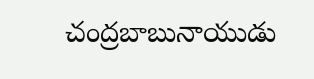చంద్రబాబునాయుడు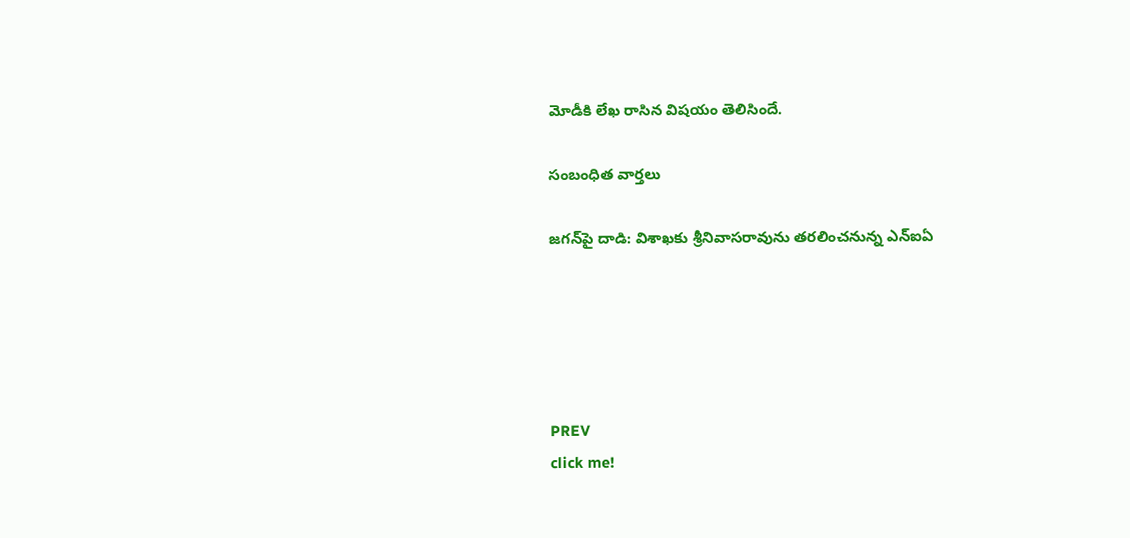మోడీకి లేఖ రాసిన విషయం తెలిసిందే.

సంబంధిత వార్తలు

జగన్‌పై దాడి: విశాఖకు శ్రీనివాసరావును తరలించనున్న ఎన్ఐఏ





PREV
click me!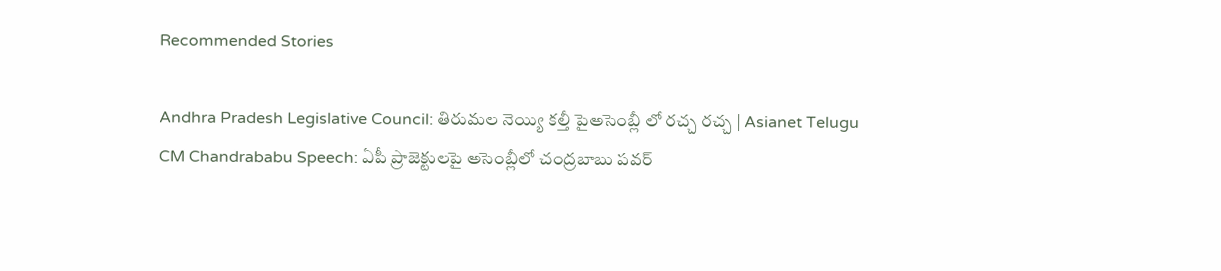Recommended Stories

Andhra Pradesh Legislative Council: తిరుమల నెయ్యి కల్తీ పైఅసెంబ్లీ లో రచ్చ రచ్చ | Asianet Telugu
CM Chandrababu Speech: ఏపీ ప్రాజెక్టులపై అసెంబ్లీలో చంద్రబాబు పవర్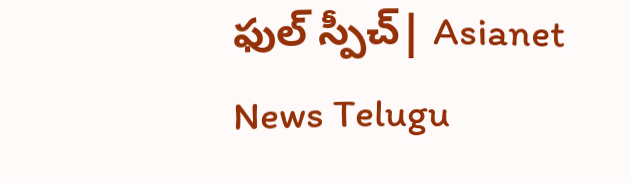ఫుల్ స్పీచ్| Asianet News Telugu